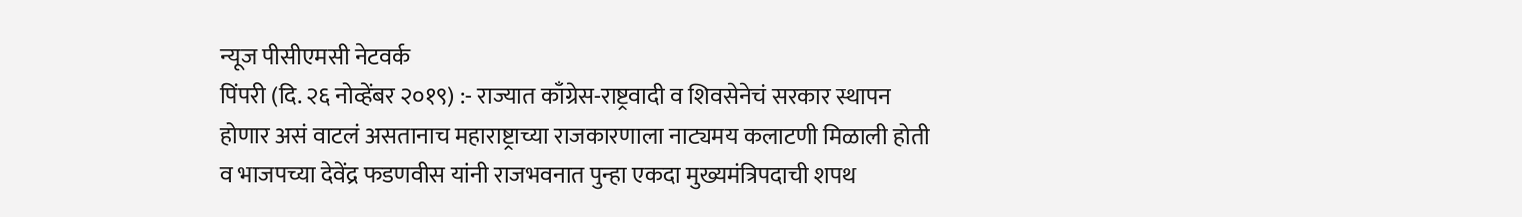न्यूज पीसीएमसी नेटवर्क
पिंपरी (दि. २६ नोव्हेंबर २०१९) :- राज्यात काँग्रेस-राष्ट्रवादी व शिवसेनेचं सरकार स्थापन होणार असं वाटलं असतानाच महाराष्ट्राच्या राजकारणाला नाट्यमय कलाटणी मिळाली होती व भाजपच्या देवेंद्र फडणवीस यांनी राजभवनात पुन्हा एकदा मुख्यमंत्रिपदाची शपथ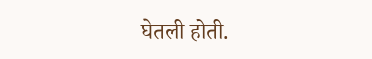घेतली होती.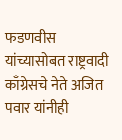फडणवीस यांच्यासोबत राष्ट्रवादी काँग्रेसचे नेते अजित पवार यांनीही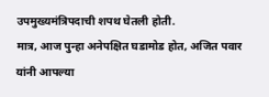उपमुख्यमंत्रिपदाची शपथ घेतली होती.
मात्र, आज पुन्हा अनेपक्षित घडामोड होत, अजित पवार यांनी आपल्या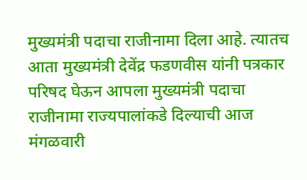मुख्यमंत्री पदाचा राजीनामा दिला आहे. त्यातच आता मुख्यमंत्री देवेंद्र फडणवीस यांनी पत्रकार परिषद घेऊन आपला मुख्यमंत्री पदाचा राजीनामा राज्यपालांकडे दिल्याची आज मंगळवारी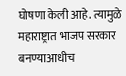घोषणा केली आहे. त्यामुळे महाराष्ट्रात भाजप सरकार बनण्याआधीच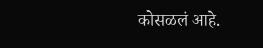कोसळलं आहे.